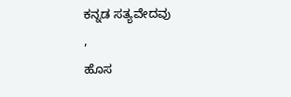ಕನ್ನಡ ಸತ್ಯವೇದವು
,
ಹೊಸ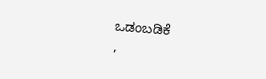ಒಡಂಬಡಿಕೆ
,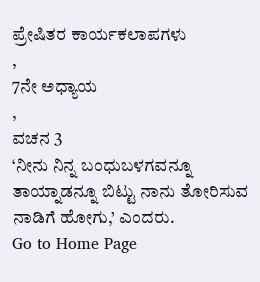ಪ್ರೇಷಿತರ ಕಾರ್ಯಕಲಾಪಗಳು
,
7ನೇ ಅಧ್ಯಾಯ
,
ವಚನ 3
‘ನೀನು ನಿನ್ನ ಬಂಧುಬಳಗವನ್ನೂ ತಾಯ್ನಾಡನ್ನೂ ಬಿಟ್ಟು ನಾನು ತೋರಿಸುವ ನಾಡಿಗೆ ಹೋಗು,’ ಎಂದರು.
Go to Home Page